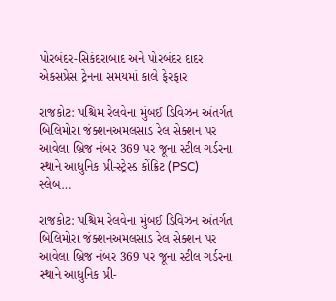પોરબંદર-સિકંદરાબાદ અને પોરબંદર દાદર એકસપ્રેસ ટ્રેનના સમયમાં કાલે ફેરફાર

રાજકોટ: પશ્ચિમ રેલવેના મુંબઈ ડિવિઝન અંતર્ગત બિલિમોરા જંક્શનઅમલસાડ રેલ સેક્શન પર આવેલા બ્રિજ નંબર 369 પર જૂના સ્ટીલ ગર્ડરના સ્થાને આધુનિક પ્રી-સ્ટ્રેસ્ડ કોંક્રિટ (PSC) સ્લેબ…

રાજકોટ: પશ્ચિમ રેલવેના મુંબઈ ડિવિઝન અંતર્ગત બિલિમોરા જંક્શનઅમલસાડ રેલ સેક્શન પર આવેલા બ્રિજ નંબર 369 પર જૂના સ્ટીલ ગર્ડરના સ્થાને આધુનિક પ્રી-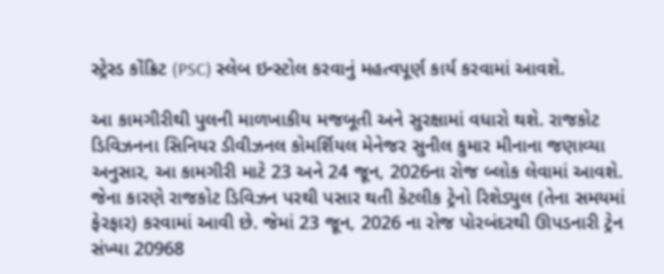સ્ટ્રેસ્ડ કોંક્રિટ (PSC) સ્લેબ ઇન્સ્ટોલ કરવાનું મહત્વપૂર્ણ કાર્ય કરવામાં આવશે.

આ કામગીરીથી પુલની માળખાકીય મજબૂતી અને સુરક્ષામાં વધારો થશે. રાજકોટ ડિવિઝનના સિનિયર ડીવીઝનલ કોમર્શિયલ મેનેજર સુનીલ કુમાર મીનાના જણાવ્યા અનુસાર, આ કામગીરી માટે 23 અને 24 જૂન, 2026ના રોજ બ્લોક લેવામાં આવશે. જેના કારણે રાજકોટ ડિવિઝન પરથી પસાર થતી કેટલીક ટ્રેનો રિશેડ્યુલ (તેના સમયમાં ફેરફાર) કરવામાં આવી છે. જેમાં 23 જૂન, 2026 ના રોજ પોરબંદરથી ઊપડનારી ટ્રેન સંખ્યા 20968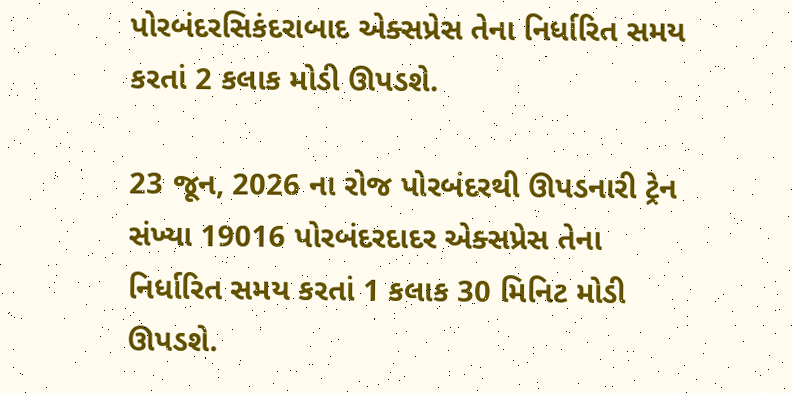પોરબંદરસિકંદરાબાદ એક્સપ્રેસ તેના નિર્ધારિત સમય કરતાં 2 કલાક મોડી ઊપડશે.

23 જૂન, 2026 ના રોજ પોરબંદરથી ઊપડનારી ટ્રેન સંખ્યા 19016 પોરબંદરદાદર એક્સપ્રેસ તેના નિર્ધારિત સમય કરતાં 1 કલાક 30 મિનિટ મોડી ઊપડશે.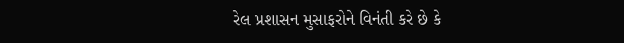રેલ પ્રશાસન મુસાફરોને વિનંતી કરે છે કે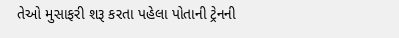તેઓ મુસાફરી શરૂ કરતા પહેલા પોતાની ટ્રેનની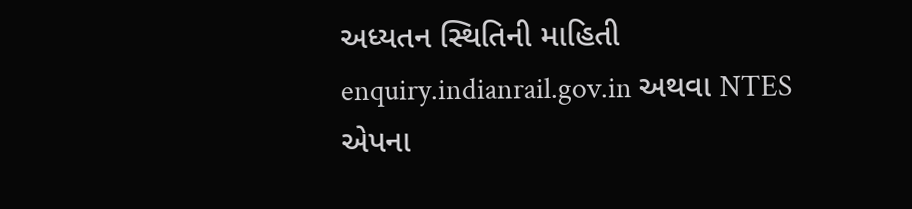અધ્યતન સ્થિતિની માહિતી enquiry.indianrail.gov.in અથવા NTES એપના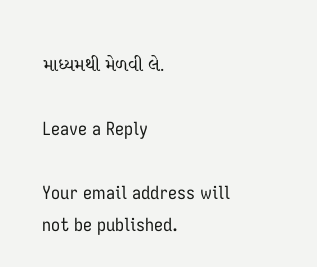માધ્યમથી મેળવી લે.

Leave a Reply

Your email address will not be published.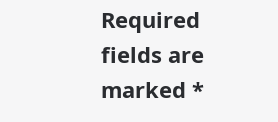Required fields are marked *